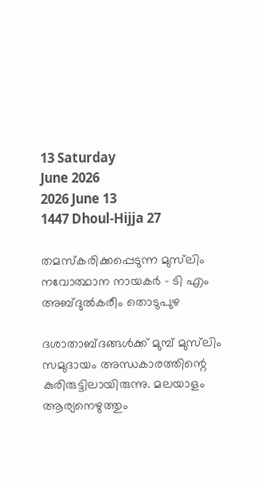13 Saturday
June 2026
2026 June 13
1447 Dhoul-Hijja 27

തമസ്‌കരിക്കപ്പെടുന്ന മുസ്‌ലിം നവോത്ഥാന നായകര്‍ – ടി എം അബ്ദുല്‍കരീം തൊടുപുഴ

ദശാതാബ്ദങ്ങള്‍ക്ക് മുമ്പ് മുസ്‌ലിം സമുദായം അന്ധകാരത്തിന്റെ കുരിരുട്ടിലായിരുന്നു. മലയാളം ആര്യനെഴുത്തും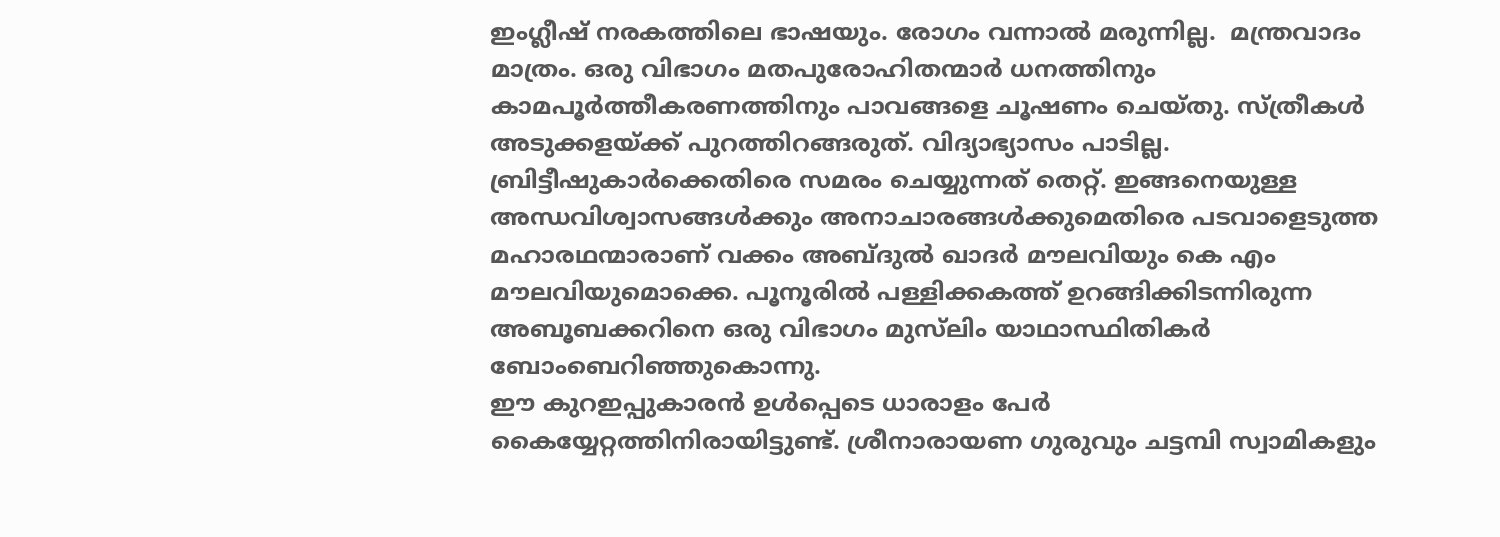ഇംഗ്ലീഷ് നരകത്തിലെ ഭാഷയും. രോഗം വന്നാല്‍ മരുന്നില്ല.  മന്ത്രവാദം മാത്രം. ഒരു വിഭാഗം മതപുരോഹിതന്മാര്‍ ധനത്തിനും കാമപൂര്‍ത്തീകരണത്തിനും പാവങ്ങളെ ചൂഷണം ചെയ്തു. സ്ത്രീകള്‍ അടുക്കളയ്ക്ക് പുറത്തിറങ്ങരുത്. വിദ്യാഭ്യാസം പാടില്ല. ബ്രിട്ടീഷുകാര്‍ക്കെതിരെ സമരം ചെയ്യുന്നത് തെറ്റ്. ഇങ്ങനെയുള്ള അന്ധവിശ്വാസങ്ങള്‍ക്കും അനാചാരങ്ങള്‍ക്കുമെതിരെ പടവാളെടുത്ത മഹാരഥന്മാരാണ് വക്കം അബ്ദുല്‍ ഖാദര്‍ മൗലവിയും കെ എം മൗലവിയുമൊക്കെ. പൂനൂരില്‍ പള്ളിക്കകത്ത് ഉറങ്ങിക്കിടന്നിരുന്ന അബൂബക്കറിനെ ഒരു വിഭാഗം മുസ്‌ലിം യാഥാസ്ഥിതികര്‍ ബോംബെറിഞ്ഞുകൊന്നു.
ഈ കുറഇപ്പുകാരന്‍ ഉള്‍പ്പെടെ ധാരാളം പേര്‍ കൈയ്യേറ്റത്തിനിരായിട്ടുണ്ട്. ശ്രീനാരായണ ഗുരുവും ചട്ടമ്പി സ്വാമികളും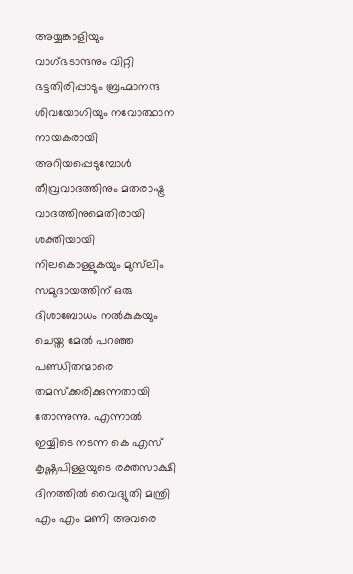അയ്യങ്കാളിയും വാഗ്ഭടാന്ദനും വിറ്റി ഭട്ടതിരിപ്പാടും ബ്രഹ്മാനന്ദ ശിവയോഗിയും നവോത്ഥാന നായകരായി അറിയപ്പെടുമ്പോള്‍ തീവ്രവാദത്തിനും മതരാഷ്ട്ര വാദത്തിനുമെതിരായി ശക്തിയായി നിലകൊള്ളുകയും മുസ്‌ലിം സമുദായത്തിന് ഒരു ദിശാബോധം നല്‍കുകയും ചെയ്ത മേല്‍ പറഞ്ഞ പണ്ഡിതന്മാരെ തമസ്‌ക്കരിക്കുന്നതായി തോന്നുന്നു. എന്നാല്‍ ഇയ്യിടെ നടന്ന കെ എസ് കൃഷ്ണപിള്ളയുടെ രക്തസാക്ഷി ദിനത്തില്‍ വൈദ്യുതി മന്ത്രി എം എം മണി അവരെ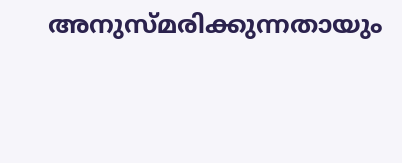അനുസ്മരിക്കുന്നതായും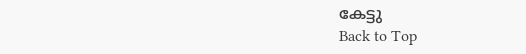കേട്ടു
Back to Top